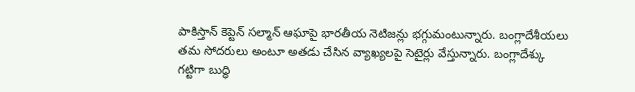పాకిస్తాన్ కెప్టెన్ సల్మాన్ ఆఘాపై భారతీయ నెటిజన్లు భగ్గుమంటున్నారు. బంగ్లాదేశీయలు తమ సోదరులు అంటూ అతడు చేసిన వ్యాఖ్యలపై సెటైర్లు వేస్తున్నారు. బంగ్లాదేశ్కు గట్టిగా బుద్ధి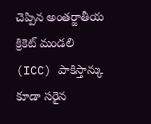చెప్పిన అంతర్జాతీయ క్రికెట్ మండలి (ICC) పాకిస్తాన్కు కూడా సరైన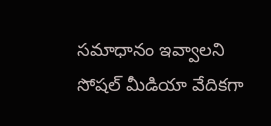సమాధానం ఇవ్వాలని సోషల్ మీడియా వేదికగా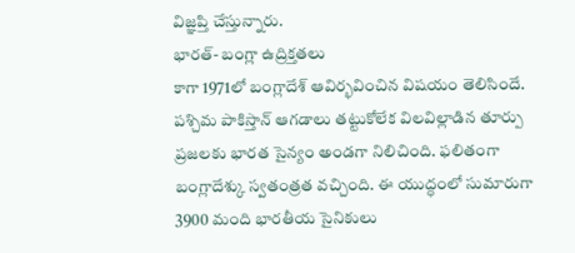విజ్ఞప్తి చేస్తున్నారు.
భారత్- బంగ్లా ఉద్రిక్తతలు
కాగా 1971లో బంగ్లాదేశ్ ఆవిర్భవించిన విషయం తెలిసిందే. పశ్చిమ పాకిస్తాన్ ఆగడాలు తట్టుకోలేక విలవిల్లాడిన తూర్పు ప్రజలకు భారత సైన్యం అండగా నిలిచింది. ఫలితంగా బంగ్లాదేశ్కు స్వతంత్రత వచ్చింది. ఈ యుద్ధంలో సుమారుగా 3900 మంది భారతీయ సైనికులు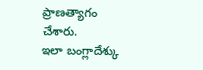ప్రాణత్యాగం చేశారు.
ఇలా బంగ్లాదేశ్కు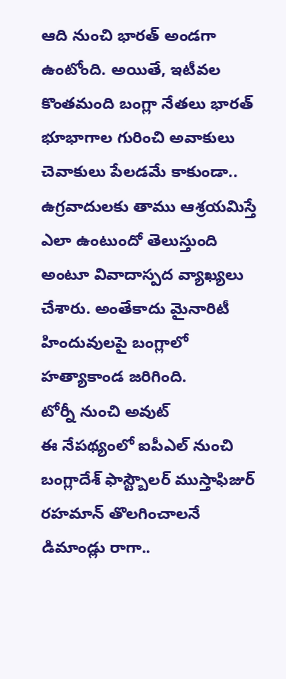ఆది నుంచి భారత్ అండగా ఉంటోంది. అయితే, ఇటీవల కొంతమంది బంగ్లా నేతలు భారత్ భూభాగాల గురించి అవాకులు చెవాకులు పేలడమే కాకుండా.. ఉగ్రవాదులకు తాము ఆశ్రయమిస్తే ఎలా ఉంటుందో తెలుస్తుంది అంటూ వివాదాస్పద వ్యాఖ్యలు చేశారు. అంతేకాదు మైనారిటీ హిందువులపై బంగ్లాలో హత్యాకాండ జరిగింది.
టోర్నీ నుంచి అవుట్
ఈ నేపథ్యంలో ఐపీఎల్ నుంచి బంగ్లాదేశ్ ఫాస్ట్బౌలర్ ముస్తాఫిజుర్ రహమాన్ తొలగించాలనే డిమాండ్లు రాగా..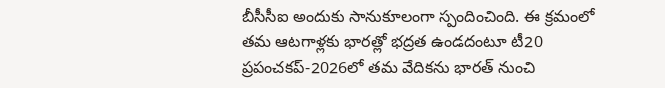బీసీసీఐ అందుకు సానుకూలంగా స్పందించింది. ఈ క్రమంలో తమ ఆటగాళ్లకు భారత్లో భద్రత ఉండదంటూ టీ20 ప్రపంచకప్-2026లో తమ వేదికను భారత్ నుంచి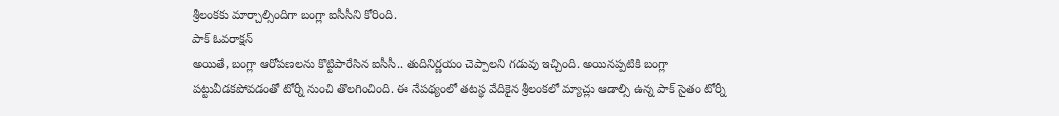శ్రీలంకకు మార్చాల్సిందిగా బంగ్లా ఐసీసీని కోరింది.
పాక్ ఓవరాక్షన్
అయితే, బంగ్లా ఆరోపణలను కొట్టిపారేసిన ఐసీసీ.. తుదినిర్ణయం చెప్పాలని గడువు ఇచ్చింది. అయినప్పటికి బంగ్లా పట్టువీడకపోవడంతో టోర్నీ నుంచి తొలగించింది. ఈ నేపథ్యంలో తటస్థ వేదికైన శ్రీలంకలో మ్యాచ్లు ఆడాల్సి ఉన్న పాక్ సైతం టోర్నీ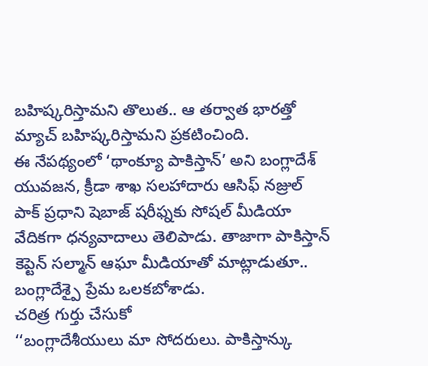బహిష్కరిస్తామని తొలుత.. ఆ తర్వాత భారత్తో మ్యాచ్ బహిష్కరిస్తామని ప్రకటించింది.
ఈ నేపథ్యంలో ‘థాంక్యూ పాకిస్తాన్’ అని బంగ్లాదేశ్ యువజన, క్రీడా శాఖ సలహాదారు ఆసిఫ్ నజ్రుల్ పాక్ ప్రధాని షెబాజ్ షరీఫ్నకు సోషల్ మీడియా వేదికగా ధన్యవాదాలు తెలిపాడు. తాజాగా పాకిస్తాన్ కెప్టెన్ సల్మాన్ ఆఘా మీడియాతో మాట్లాడుతూ.. బంగ్లాదేశ్పై ప్రేమ ఒలకబోశాడు.
చరిత్ర గుర్తు చేసుకో
‘‘బంగ్లాదేశీయులు మా సోదరులు. పాకిస్తాన్కు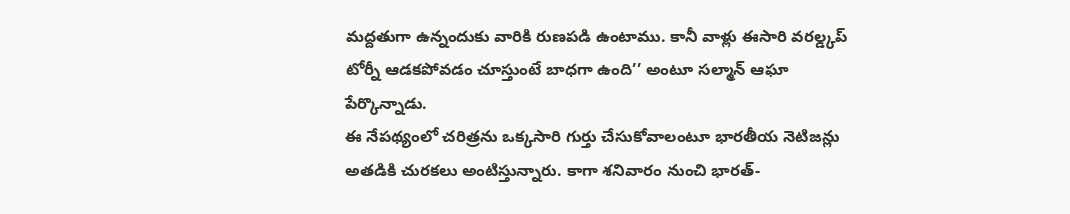మద్దతుగా ఉన్నందుకు వారికి రుణపడి ఉంటాము. కానీ వాళ్లు ఈసారి వరల్డ్కప్ టోర్నీ ఆడకపోవడం చూస్తుంటే బాధగా ఉంది’’ అంటూ సల్మాన్ ఆఘా పేర్కొన్నాడు.
ఈ నేపథ్యంలో చరిత్రను ఒక్కసారి గుర్తు చేసుకోవాలంటూ భారతీయ నెటిజన్లు అతడికి చురకలు అంటిస్తున్నారు. కాగా శనివారం నుంచి భారత్-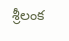శ్రీలంక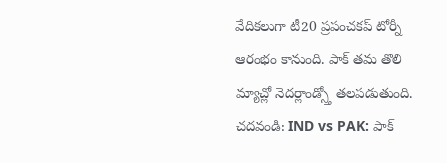వేదికలుగా టీ20 ప్రపంచకప్ టోర్నీ ఆరంభం కానుంది. పాక్ తమ తొలి మ్యాచ్లో నెదర్లాండ్స్తో తలపడుతుంది.
చదవండి: IND vs PAK: పాక్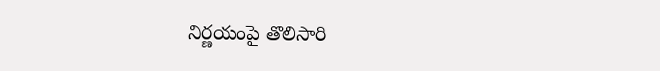నిర్ణయంపై తొలిసారి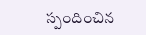స్పందించిన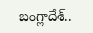బంగ్లాదేశ్..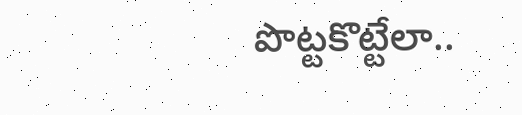పొట్టకొట్టేలా..